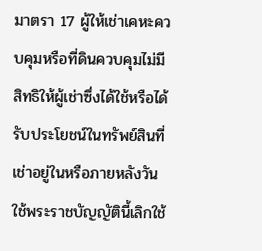มาตรา 17 ผู้ให้เช่าเคหะควบคุมหรือที่ดินควบคุมไม่มีสิทธิให้ผู้เช่าซึ่งได้ใช้หรือได้รับประโยชน์ในทรัพย์สินที่เช่าอยู่ในหรือภายหลังวันใช้พระราชบัญญัตินี้เลิกใช้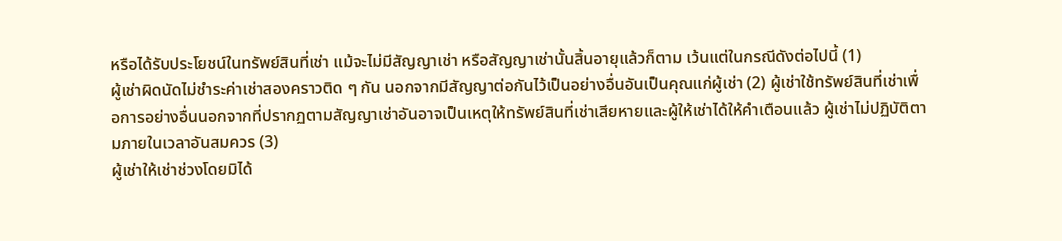หรือได้รับประโยชน์ในทรัพย์สินที่เช่า แม้จะไม่มีสัญญาเช่า หรือสัญญาเช่านั้นสิ้นอายุแล้วก็ตาม เว้นแต่ในกรณีดังต่อไปนี้ (1)
ผู้เช่าผิดนัดไม่ชำระค่าเช่าสองคราวติด ๆ กัน นอกจากมีสัญญาต่อกันไว้เป็นอย่างอื่นอันเป็นคุณแก่ผู้เช่า (2) ผู้เช่าใช้ทรัพย์สินที่เช่าเพื่อการอย่างอื่นนอกจากที่ปรากฏตามสัญญาเช่าอันอาจเป็นเหตุให้ทรัพย์สินที่เช่าเสียหายและผู้ให้เช่าได้ให้คำเตือนแล้ว ผู้เช่าไม่ปฏิบัติตามภายในเวลาอันสมควร (3)
ผู้เช่าให้เช่าช่วงโดยมิได้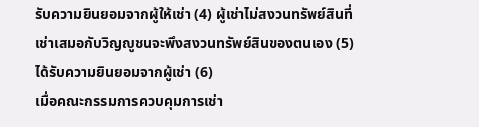รับความยินยอมจากผู้ให้เช่า (4) ผู้เช่าไม่สงวนทรัพย์สินที่เช่าเสมอกับวิญญูชนจะพึงสงวนทรัพย์สินของตนเอง (5) ได้รับความยินยอมจากผู้เช่า (6)
เมื่อคณะกรรมการควบคุมการเช่า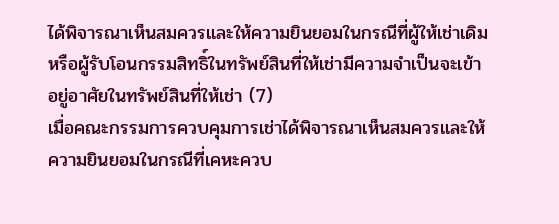ได้พิจารณาเห็นสมควรและให้ความยินยอมในกรณีที่ผู้ให้เช่าเดิมหรือผู้รับโอนกรรมสิทธิ์ในทรัพย์สินที่ให้เช่ามีความจำเป็นจะเข้าอยู่อาศัยในทรัพย์สินที่ให้เช่า (7)
เมื่อคณะกรรมการควบคุมการเช่าได้พิจารณาเห็นสมควรและให้ความยินยอมในกรณีที่เคหะควบ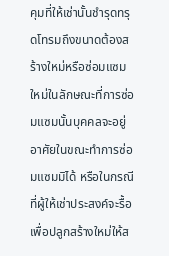คุมที่ให้เช่านั้นชำรุดทรุดโทรมถึงขนาดต้องสร้างใหม่หรือซ่อมแซมใหม่ในลักษณะที่การซ่อมแซมนั้นบุคคลจะอยู่อาศัยในขณะทำการซ่อมแซมมิได้ หรือในกรณีที่ผู้ให้เช่าประสงค์จะรื้อเพื่อปลูกสร้างใหม่ให้ส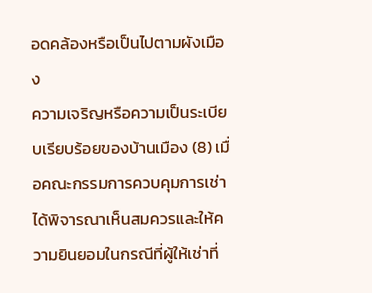อดคล้องหรือเป็นไปตามผังเมือง
ความเจริญหรือความเป็นระเบียบเรียบร้อยของบ้านเมือง (8) เมื่อคณะกรรมการควบคุมการเช่าได้พิจารณาเห็นสมควรและให้ความยินยอมในกรณีที่ผู้ให้เช่าที่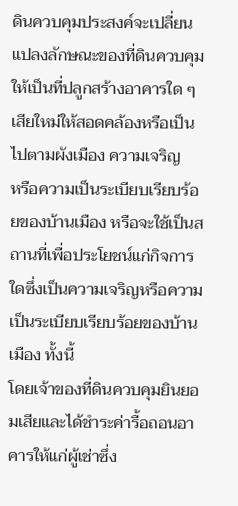ดินควบคุมประสงค์จะเปลี่ยนแปลงลักษณะของที่ดินควบคุมให้เป็นที่ปลูกสร้างอาคารใด ๆ เสียใหม่ให้สอดคล้องหรือเป็นไปตามผังเมือง ความเจริญ
หรือความเป็นระเบียบเรียบร้อยของบ้านเมือง หรือจะใช้เป็นสถานที่เพื่อประโยชน์แก่กิจการใดซึ่งเป็นความเจริญหรือความเป็นระเบียบเรียบร้อยของบ้านเมือง ทั้งนี้
โดยเจ้าของที่ดินควบคุมยินยอมเสียและได้ชำระค่ารื้อถอนอาคารให้แก่ผู้เช่าซึ่ง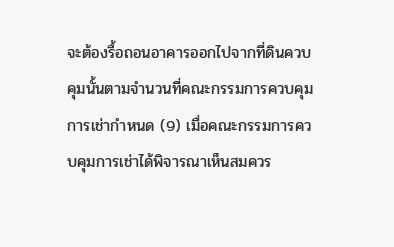จะต้องรื้อถอนอาคารออกไปจากที่ดินควบคุมนั้นตามจำนวนที่คณะกรรมการควบคุมการเช่ากำหนด (9) เมื่อคณะกรรมการควบคุมการเช่าได้พิจารณาเห็นสมควร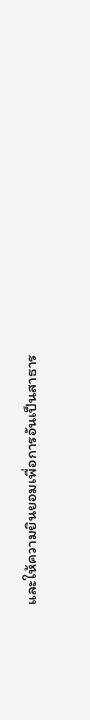และให้ความยินยอมเพื่อการอันเป็นสาธาร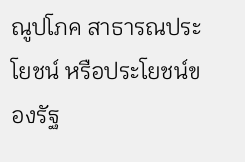ณูปโภค สาธารณประโยชน์ หรือประโยชน์ของรัฐ